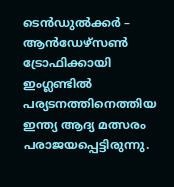ടെന്‍ഡുല്‍ക്കര്‍ – ആന്‍ഡേഴ്‌സണ്‍ ട്രോഫിക്കായി ഇംഗ്ലണ്ടില്‍ പര്യടനത്തിനെത്തിയ ഇന്ത്യ ആദ്യ മത്സരം പരാജയപ്പെട്ടിരുന്നു.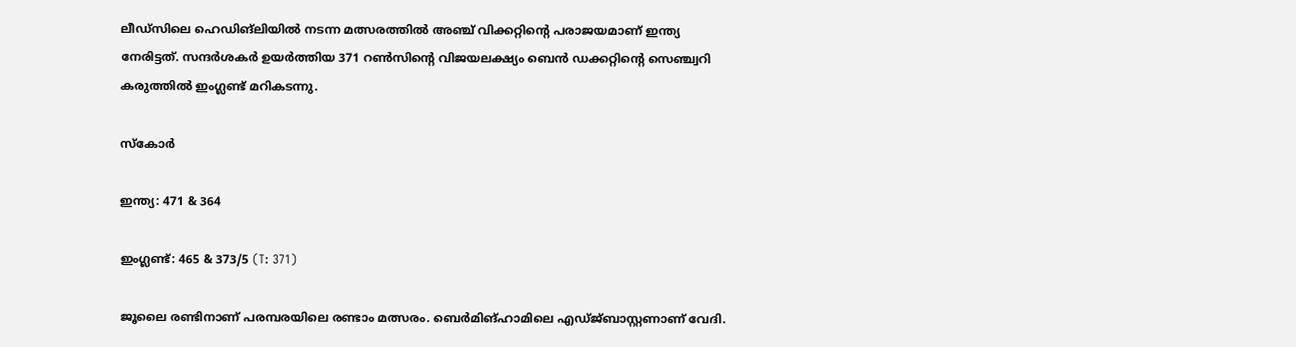ലീഡ്‌സിലെ ഹെഡിങ്‌ലിയില്‍ നടന്ന മത്സരത്തില്‍ അഞ്ച് വിക്കറ്റിന്റെ പരാജയമാണ് ഇന്ത്യ നേരിട്ടത്. സന്ദര്‍ശകര്‍ ഉയര്‍ത്തിയ 371 റണ്‍സിന്റെ വിജയലക്ഷ്യം ബെന്‍ ഡക്കറ്റിന്റെ സെഞ്ച്വറി കരുത്തില്‍ ഇംഗ്ലണ്ട് മറികടന്നു.

സ്‌കോര്‍

ഇന്ത്യ: 471 & 364

ഇംഗ്ലണ്ട്: 465 & 373/5 (T: 371)

ജൂലൈ രണ്ടിനാണ് പരമ്പരയിലെ രണ്ടാം മത്സരം. ബെര്‍മിങ്ഹാമിലെ എഡ്ജ്ബാസ്റ്റണാണ് വേദി.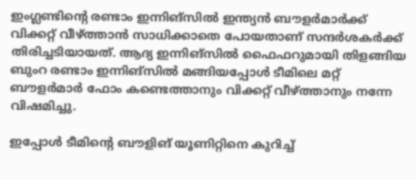ഇംഗ്ലണ്ടിന്റെ രണ്ടാം ഇന്നിങ്‌സില്‍ ഇന്ത്യന്‍ ബൗളര്‍മാര്‍ക്ക് വിക്കറ്റ് വീഴ്ത്താന്‍ സാധിക്കാതെ പോയതാണ് സന്ദര്‍ശകര്‍ക്ക് തിരിച്ചടിയായത്. ആദ്യ ഇന്നിങ്‌സില്‍ ഫൈഫറുമായി തിളങ്ങിയ ബുംറ രണ്ടാം ഇന്നിങ്‌സില്‍ മങ്ങിയപ്പോള്‍ ടീമിലെ മറ്റ് ബൗളര്‍മാര്‍ ഫോം കണ്ടെത്താനും വിക്കറ്റ് വീഴ്ത്താനും നന്നേ വിഷമിച്ചു.

ഇപ്പോള്‍ ടീമിന്റെ ബൗളിങ് യൂണിറ്റിനെ കുറിച്ച്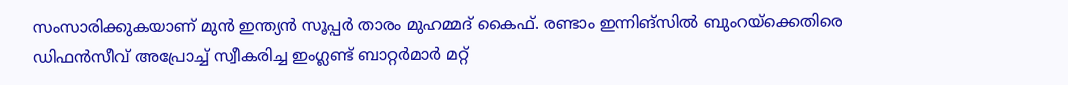സംസാരിക്കുകയാണ് മുന്‍ ഇന്ത്യന്‍ സൂപ്പര്‍ താരം മുഹമ്മദ് കൈഫ്. രണ്ടാം ഇന്നിങ്‌സില്‍ ബുംറയ്‌ക്കെതിരെ ഡിഫന്‍സീവ് അപ്രോച്ച് സ്വീകരിച്ച ഇംഗ്ലണ്ട് ബാറ്റര്‍മാര്‍ മറ്റ്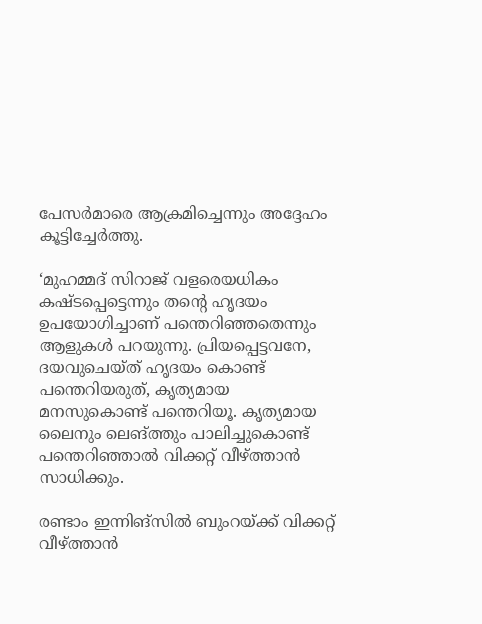പേസര്‍മാരെ ആക്രമിച്ചെന്നും അദ്ദേഹം കൂട്ടിച്ചേര്‍ത്തു.

‘മുഹമ്മദ് സിറാജ് വളരെയധികം കഷ്ടപ്പെട്ടെന്നും തന്റെ ഹൃദയം ഉപയോഗിച്ചാണ് പന്തെറിഞ്ഞതെന്നും ആളുകള്‍ പറയുന്നു. പ്രിയപ്പെട്ടവനേ, ദയവുചെയ്ത് ഹൃദയം കൊണ്ട് പന്തെറിയരുത്, കൃത്യമായ മനസുകൊണ്ട് പന്തെറിയൂ. കൃത്യമായ ലൈനും ലെങ്ത്തും പാലിച്ചുകൊണ്ട് പന്തെറിഞ്ഞാല്‍ വിക്കറ്റ് വീഴ്ത്താന്‍ സാധിക്കും.

രണ്ടാം ഇന്നിങ്‌സില്‍ ബുംറയ്ക്ക് വിക്കറ്റ് വീഴ്ത്താന്‍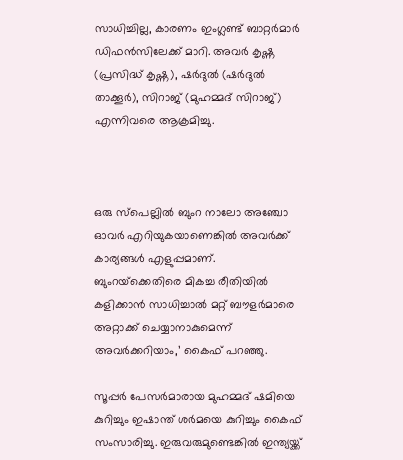സാധിച്ചില്ല, കാരണം ഇംഗ്ലണ്ട് ബാറ്റര്‍മാര്‍ ഡിഫന്‍സിലേക്ക് മാറി. അവര്‍ കൃഷ്ണ (പ്രസിദ്ധ് കൃഷ്ണ), ഷര്‍ദുല്‍ (ഷര്‍ദുല്‍ താക്കൂര്‍), സിറാജ് (മുഹമ്മദ് സിറാജ്) എന്നിവരെ ആക്രമിച്ചു.



ഒരു സ്‌പെല്ലില്‍ ബുംറ നാലോ അഞ്ചോ ഓവര്‍ എറിയുകയാണെങ്കില്‍ അവര്‍ക്ക് കാര്യങ്ങള്‍ എളുപ്പമാണ്. ബുംറയ്‌ക്കെതിരെ മികച്ച രീതിയില്‍ കളിക്കാന്‍ സാധിച്ചാല്‍ മറ്റ് ബൗളര്‍മാരെ അറ്റാക്ക് ചെയ്യാനാകുമെന്ന് അവര്‍ക്കറിയാം,’ കൈഫ് പറഞ്ഞു.

സൂപ്പര്‍ പേസര്‍മാരായ മുഹമ്മദ് ഷമിയെ കുറിച്ചും ഇഷാന്ത് ശര്‍മയെ കുറിച്ചും കൈഫ് സംസാരിച്ചു. ഇരുവരുമുണ്ടെങ്കില്‍ ഇന്ത്യയ്ക്ക്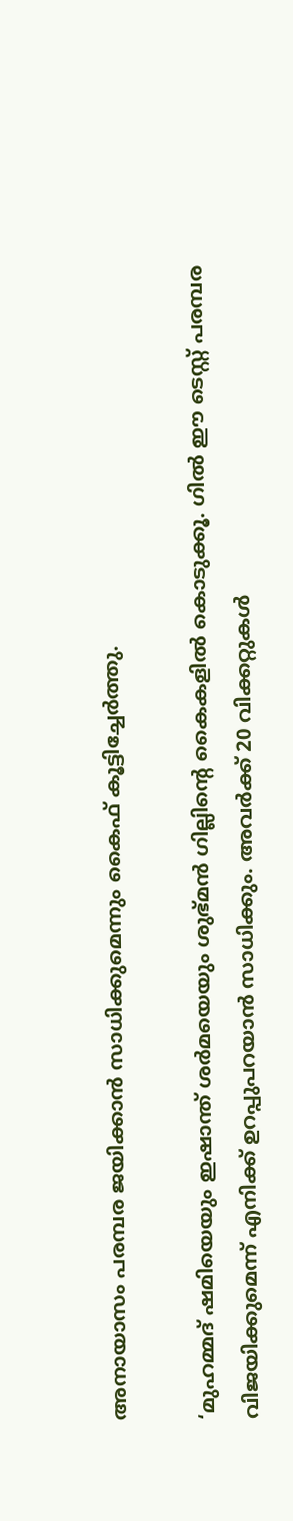അനായാസം പരമ്പര ജയിക്കാന്‍ സാധിക്കുമെന്നും കൈഫ് കൂട്ടിച്ചേര്‍ത്തു.

‘മുഹമ്മദ് ഷമിയെയും ഇഷാന്ത് ശര്‍മയെയും ശുഭ്മന്‍ ഗില്ലിന്റെ കൈകളില്‍ കൊടുക്കൂ. ഗില്‍ ഈ ടെസ്റ്റ് പരമ്പര വിജയിക്കുമെന്ന് എനിക്ക് ഉറപ്പുപറയാന്‍ സാധിക്കും. അവര്‍ക്ക് 20 വിക്കറ്റുകള്‍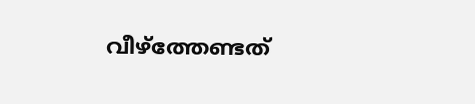വീഴ്‌ത്തേണ്ടത്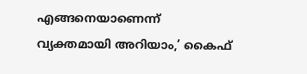എങ്ങനെയാണെന്ന് വ്യക്തമായി അറിയാം,’ കൈഫ്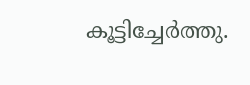കൂട്ടിച്ചേര്‍ത്തു.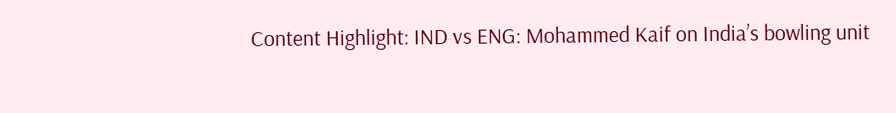Content Highlight: IND vs ENG: Mohammed Kaif on India’s bowling unit